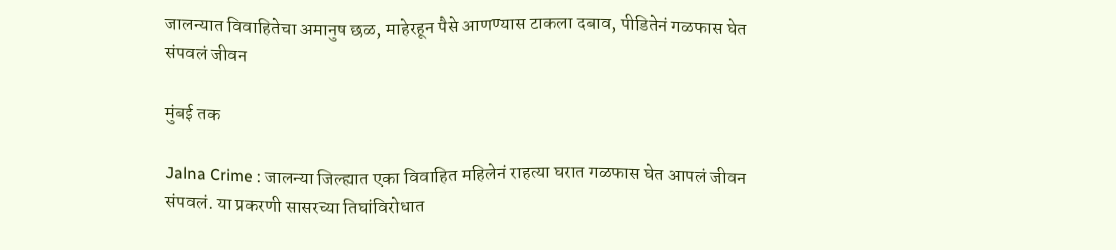जालन्यात विवाहितेचा अमानुष छळ, माहेरहून पैसे आणण्यास टाकला दबाव, पीडितेनं गळफास घेत संपवलं जीवन

मुंबई तक

Jalna Crime : जालन्या जिल्ह्यात एका विवाहित महिलेनं राहत्या घरात गळफास घेत आपलं जीवन संपवलं. या प्रकरणी सासरच्या तिघांविरोधात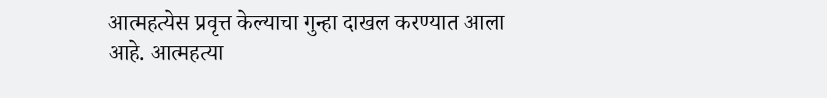आत्महत्येस प्रवृत्त केल्याचा गुन्हा दाखल करण्यात आला आहे. आत्महत्या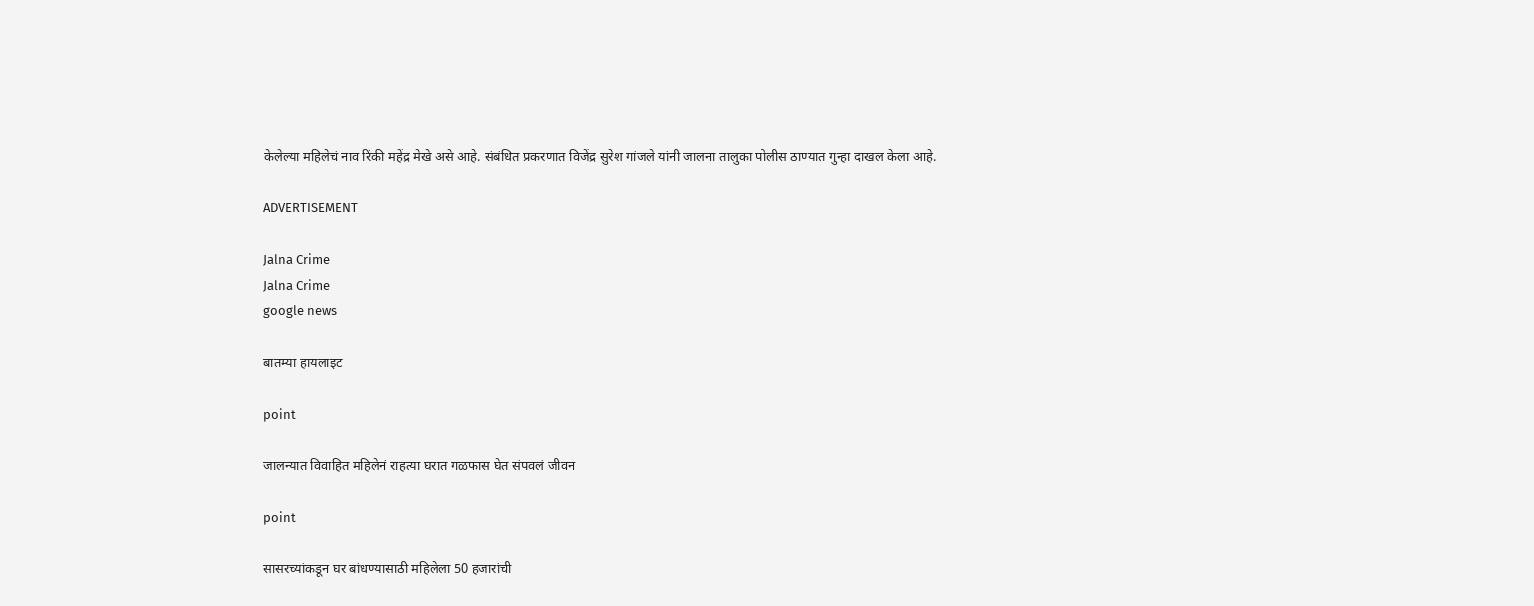केलेल्या महिलेचं नाव रिंकी महेंद्र मेखे असे आहे. संबंधित प्रकरणात विजेंद्र सुरेश गांजले यांनी जालना तालुका पोलीस ठाण्यात गुन्हा दाखल केला आहे.

ADVERTISEMENT

Jalna Crime
Jalna Crime
google news

बातम्या हायलाइट

point

जालन्यात विवाहित महिलेनं राहत्या घरात गळफास घेत संपवलं जीवन

point

सासरच्यांकडून घर बांधण्यासाठी महिलेला 50 हजारांची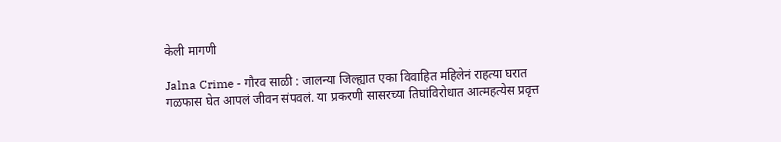केली मागणी

Jalna Crime - गौरव साळी : जालन्या जिल्ह्यात एका विवाहित महिलेनं राहत्या घरात गळफास घेत आपलं जीवन संपवलं. या प्रकरणी सासरच्या तिघांविरोधात आत्महत्येस प्रवृत्त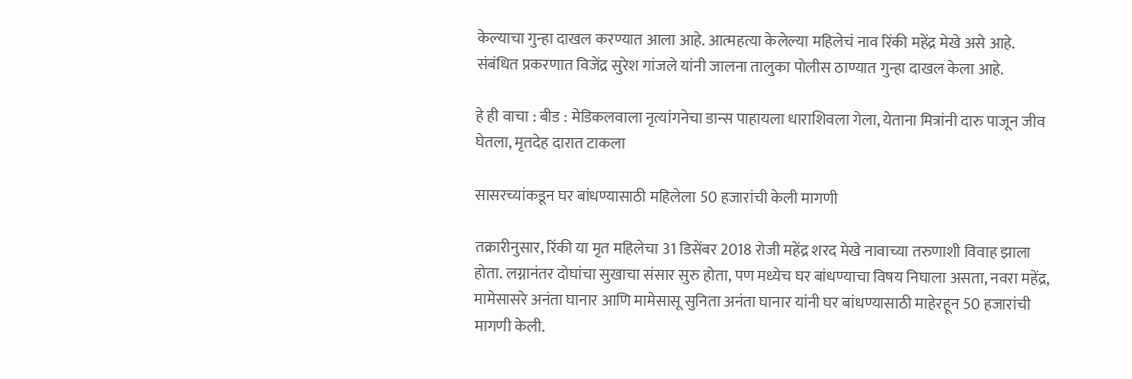केल्याचा गुन्हा दाखल करण्यात आला आहे. आत्महत्या केलेल्या महिलेचं नाव रिंकी महेंद्र मेखे असे आहे. संबंधित प्रकरणात विजेंद्र सुरेश गांजले यांनी जालना तालुका पोलीस ठाण्यात गुन्हा दाखल केला आहे.

हे ही वाचा : बीड : मेडिकलवाला नृत्यांगनेचा डान्स पाहायला धाराशिवला गेला, येताना मित्रांनी दारु पाजून जीव घेतला, मृतदेह दारात टाकला

सासरच्यांकडून घर बांधण्यासाठी महिलेला 50 हजारांची केली मागणी

तक्रारीनुसार, रिंकी या मृत महिलेचा 31 डिसेंबर 2018 रोजी महेंद्र शरद मेखे नावाच्या तरुणाशी विवाह झाला होता. लग्नानंतर दोघांचा सुखाचा संसार सुरु होता, पण मध्येच घर बांधण्याचा विषय निघाला असता, नवरा महेंद्र, मामेसासरे अनंता घानार आणि मामेसासू सुनिता अनंता घानार यांनी घर बांधण्यासाठी माहेरहून 50 हजारांची मागणी केली.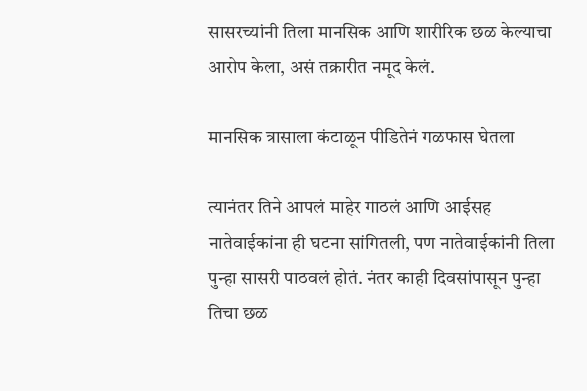सासरच्यांनी तिला मानसिक आणि शारीरिक छळ केल्याचा आरोप केला, असं तक्रारीत नमूद केलं.

मानसिक त्रासाला कंटाळून पीडितेनं गळफास घेतला

त्यानंतर तिने आपलं माहेर गाठलं आणि आईसह नातेवाईकांना ही घटना सांगितली, पण नातेवाईकांनी तिला पुन्हा सासरी पाठवलं होतं. नंतर काही दिवसांपासून पुन्हा तिचा छळ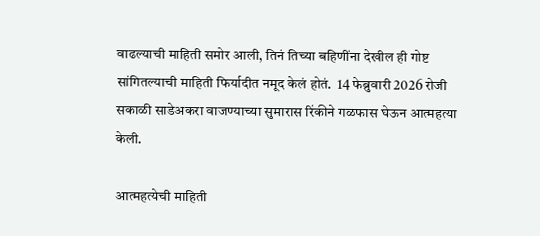वाढल्याची माहिती समोर आली, तिनं तिच्या बहि‍णींना देखील ही गोष्ट सांगितल्याची माहिती फिर्यादीत नमूद केलं होतं.  14 फेब्रुवारी 2026 रोजी सकाळी साडेअकरा वाजण्याच्या सुमारास रिंकीने गळफास घेऊन आत्महत्या केली.

आत्महत्येची माहिती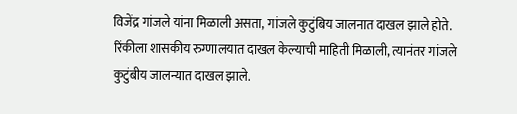विजेंद्र गांजले यांना मिळाली असता, गांजले कुटुंबिय जालनात दाखल झाले होते. रिंकीला शासकीय रुग्णालयात दाखल केल्याची माहिती मिळाली, त्यानंतर गांजले कुटुंबीय जालन्यात दाखल झाले.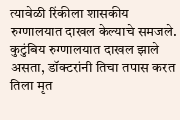त्यावेळी रिंकीला शासकीय रुग्णालयात दाखल केल्याचे समजले. कुटुंबिय रुग्णालयात दाखल झाले असता, डॉक्टरांनी तिचा तपास करत तिला मृत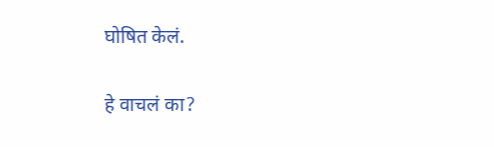घोषित केलं.

हे वाचलं का?